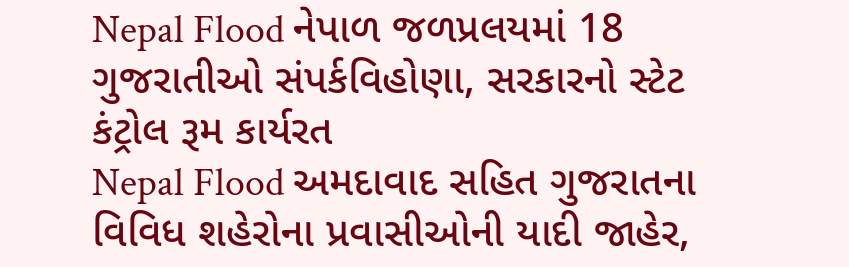Nepal Flood નેપાળ જળપ્રલયમાં 18 ગુજરાતીઓ સંપર્કવિહોણા, સરકારનો સ્ટેટ કંટ્રોલ રૂમ કાર્યરત
Nepal Flood અમદાવાદ સહિત ગુજરાતના વિવિધ શહેરોના પ્રવાસીઓની યાદી જાહેર,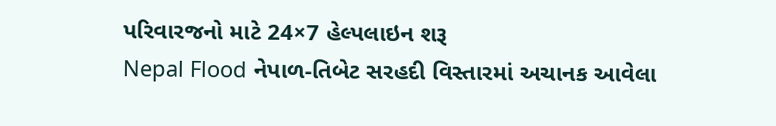પરિવારજનો માટે 24×7 હેલ્પલાઇન શરૂ
Nepal Flood નેપાળ-તિબેટ સરહદી વિસ્તારમાં અચાનક આવેલા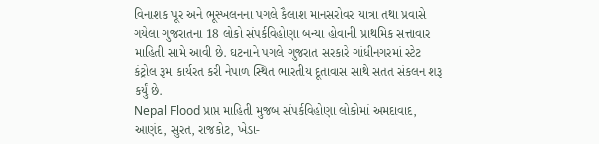વિનાશક પૂર અને ભૂસ્ખલનના પગલે કૈલાશ માનસરોવર યાત્રા તથા પ્રવાસે ગયેલા ગુજરાતના 18 લોકો સંપર્કવિહોણા બન્યા હોવાની પ્રાથમિક સત્તાવાર માહિતી સામે આવી છે. ઘટનાને પગલે ગુજરાત સરકારે ગાંધીનગરમાં સ્ટેટ કંટ્રોલ રૂમ કાર્યરત કરી નેપાળ સ્થિત ભારતીય દૂતાવાસ સાથે સતત સંકલન શરૂ કર્યું છે.
Nepal Flood પ્રાપ્ત માહિતી મુજબ સંપર્કવિહોણા લોકોમાં અમદાવાદ, આણંદ, સુરત, રાજકોટ, ખેડા-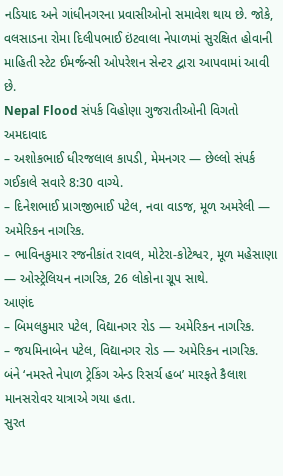નડિયાદ અને ગાંધીનગરના પ્રવાસીઓનો સમાવેશ થાય છે. જોકે, વલસાડના રોમા દિલીપભાઈ ઇંટવાલા નેપાળમાં સુરક્ષિત હોવાની માહિતી સ્ટેટ ઈમર્જન્સી ઓપરેશન સેન્ટર દ્વારા આપવામાં આવી છે.
Nepal Flood સંપર્ક વિહોણા ગુજરાતીઓની વિગતો
અમદાવાદ
– અશોકભાઈ ધીરજલાલ કાપડી, મેમનગર — છેલ્લો સંપર્ક ગઈકાલે સવારે 8:30 વાગ્યે.
– દિનેશભાઈ પ્રાગજીભાઈ પટેલ, નવા વાડજ, મૂળ અમરેલી — અમેરિકન નાગરિક.
– ભાવિનકુમાર રજનીકાંત રાવલ, મોટેરા-કોટેશ્વર, મૂળ મહેસાણા — ઓસ્ટ્રેલિયન નાગરિક, 26 લોકોના ગ્રૂપ સાથે.
આણંદ
– બિમલકુમાર પટેલ, વિદ્યાનગર રોડ — અમેરિકન નાગરિક.
– જયમિનાબેન પટેલ, વિદ્યાનગર રોડ — અમેરિકન નાગરિક.
બંને ‘નમસ્તે નેપાળ ટ્રેકિંગ એન્ડ રિસર્ચ હબ’ મારફતે કૈલાશ માનસરોવર યાત્રાએ ગયા હતા.
સુરત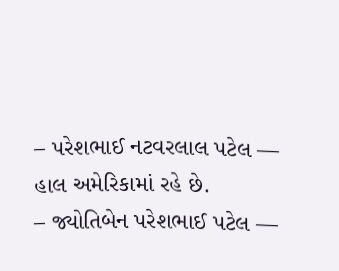– પરેશભાઈ નટવરલાલ પટેલ — હાલ અમેરિકામાં રહે છે.
– જ્યોતિબેન પરેશભાઈ પટેલ —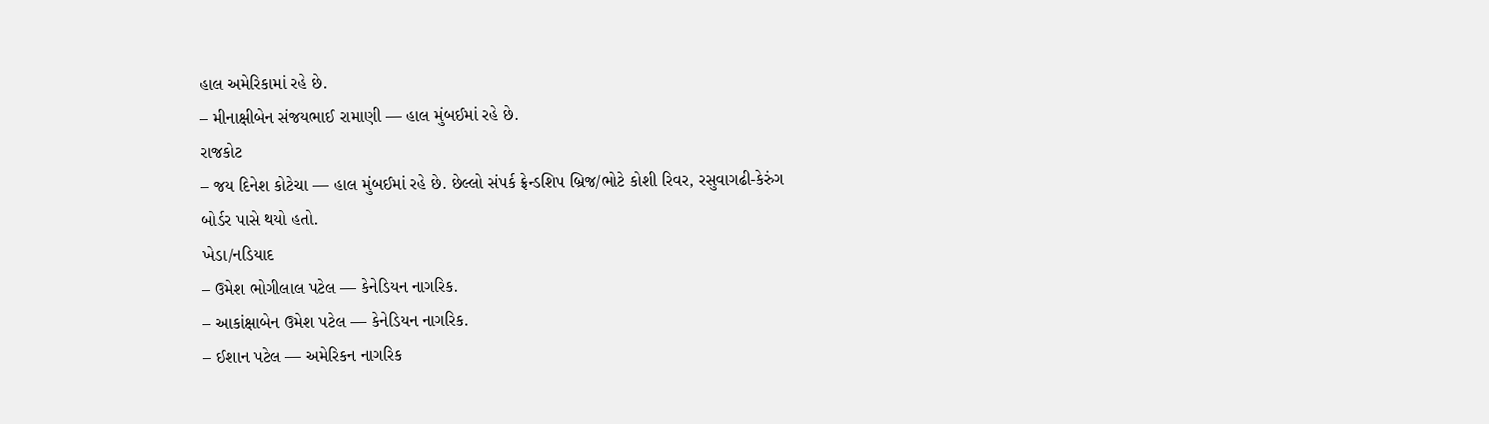હાલ અમેરિકામાં રહે છે.
– મીનાક્ષીબેન સંજયભાઈ રામાણી — હાલ મુંબઈમાં રહે છે.
રાજકોટ
– જય દિનેશ કોટેચા — હાલ મુંબઈમાં રહે છે. છેલ્લો સંપર્ક ફ્રેન્ડશિપ બ્રિજ/ભોટે કોશી રિવર, રસુવાગઢી-કેરુંગ બોર્ડર પાસે થયો હતો.
ખેડા/નડિયાદ
– ઉમેશ ભોગીલાલ પટેલ — કેનેડિયન નાગરિક.
– આકાંક્ષાબેન ઉમેશ પટેલ — કેનેડિયન નાગરિક.
– ઈશાન પટેલ — અમેરિકન નાગરિક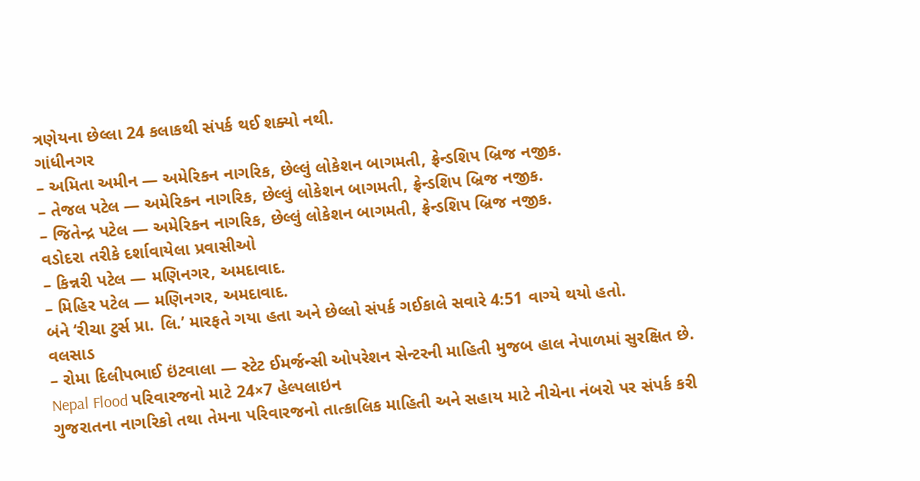ત્રણેયના છેલ્લા 24 કલાકથી સંપર્ક થઈ શક્યો નથી.
ગાંધીનગર
– અમિતા અમીન — અમેરિકન નાગરિક, છેલ્લું લોકેશન બાગમતી, ફ્રેન્ડશિપ બ્રિજ નજીક.
– તેજલ પટેલ — અમેરિકન નાગરિક, છેલ્લું લોકેશન બાગમતી, ફ્રેન્ડશિપ બ્રિજ નજીક.
– જિતેન્દ્ર પટેલ — અમેરિકન નાગરિક, છેલ્લું લોકેશન બાગમતી, ફ્રેન્ડશિપ બ્રિજ નજીક.
વડોદરા તરીકે દર્શાવાયેલા પ્રવાસીઓ
– કિન્નરી પટેલ — મણિનગર, અમદાવાદ.
– મિહિર પટેલ — મણિનગર, અમદાવાદ.
બંને ‘રીચા ટુર્સ પ્રા. લિ.’ મારફતે ગયા હતા અને છેલ્લો સંપર્ક ગઈકાલે સવારે 4:51 વાગ્યે થયો હતો.
વલસાડ
– રોમા દિલીપભાઈ ઇંટવાલા — સ્ટેટ ઈમર્જન્સી ઓપરેશન સેન્ટરની માહિતી મુજબ હાલ નેપાળમાં સુરક્ષિત છે.
Nepal Flood પરિવારજનો માટે 24×7 હેલ્પલાઇન
ગુજરાતના નાગરિકો તથા તેમના પરિવારજનો તાત્કાલિક માહિતી અને સહાય માટે નીચેના નંબરો પર સંપર્ક કરી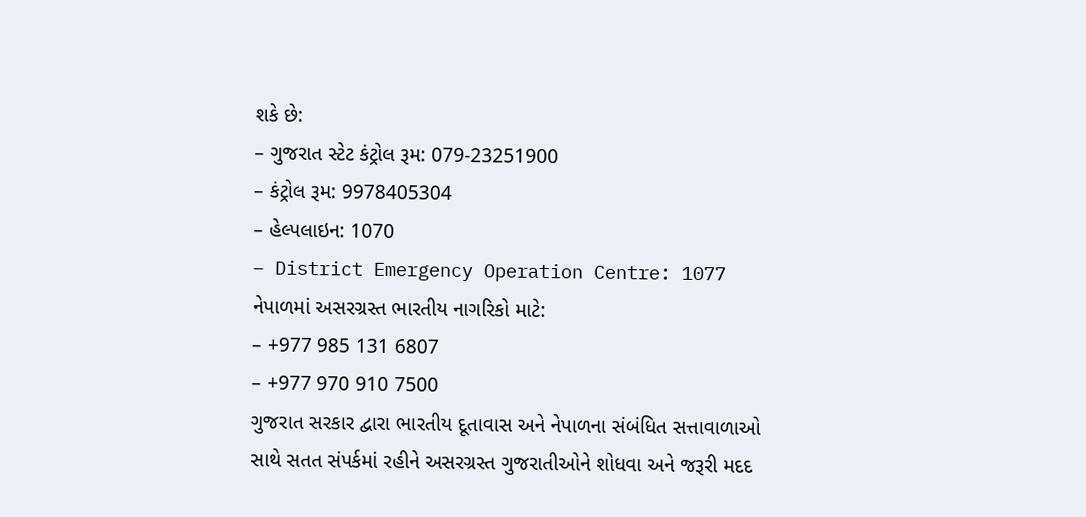શકે છે:
– ગુજરાત સ્ટેટ કંટ્રોલ રૂમ: 079-23251900
– કંટ્રોલ રૂમ: 9978405304
– હેલ્પલાઇન: 1070
– District Emergency Operation Centre: 1077
નેપાળમાં અસરગ્રસ્ત ભારતીય નાગરિકો માટે:
– +977 985 131 6807
– +977 970 910 7500
ગુજરાત સરકાર દ્વારા ભારતીય દૂતાવાસ અને નેપાળના સંબંધિત સત્તાવાળાઓ સાથે સતત સંપર્કમાં રહીને અસરગ્રસ્ત ગુજરાતીઓને શોધવા અને જરૂરી મદદ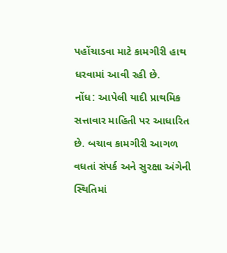પહોંચાડવા માટે કામગીરી હાથ ધરવામાં આવી રહી છે.
નોંધ: આપેલી યાદી પ્રાથમિક સત્તાવાર માહિતી પર આધારિત છે. બચાવ કામગીરી આગળ વધતાં સંપર્ક અને સુરક્ષા અંગેની સ્થિતિમાં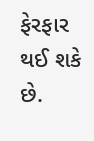ફેરફાર થઈ શકે છે.